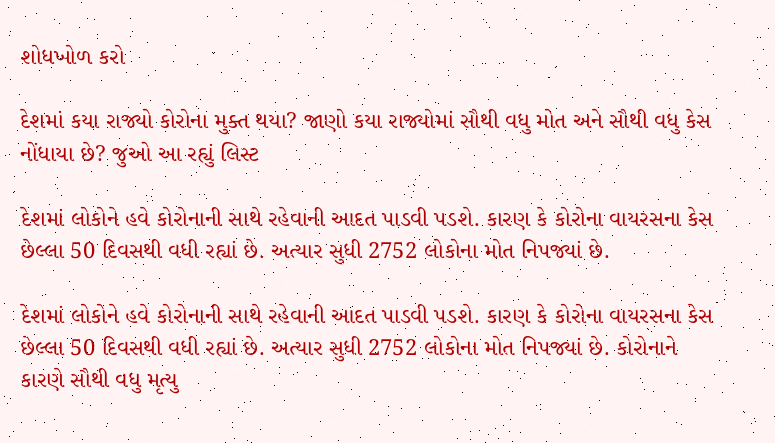શોધખોળ કરો

દેશમાં કયા રાજ્યો કોરોના મુક્ત થયા? જાણો કયા રાજ્યોમાં સૌથી વધુ મોત અને સૌથી વધુ કેસ નોંધાયા છે? જુઓ આ રહ્યું લિસ્ટ

દેશમાં લોકોને હવે કોરોનાની સાથે રહેવાની આદત પાડવી પડશે. કારણ કે કોરોના વાયરસના કેસ છેલ્લા 50 દિવસથી વધી રહ્યાં છે. અત્યાર સુધી 2752 લોકોના મોત નિપજ્યાં છે.

દેશમાં લોકોને હવે કોરોનાની સાથે રહેવાની આદત પાડવી પડશે. કારણ કે કોરોના વાયરસના કેસ છેલ્લા 50 દિવસથી વધી રહ્યાં છે. અત્યાર સુધી 2752 લોકોના મોત નિપજ્યાં છે. કોરોનાને કારણે સૌથી વધુ મૃત્યુ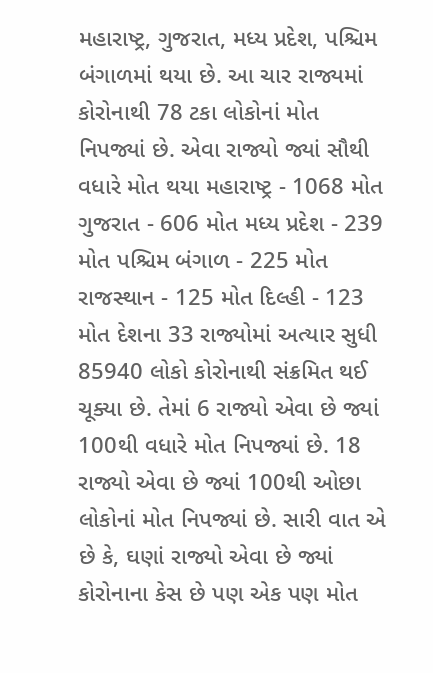મહારાષ્ટ્ર, ગુજરાત, મધ્ય પ્રદેશ, પશ્ચિમ બંગાળમાં થયા છે. આ ચાર રાજ્યમાં કોરોનાથી 78 ટકા લોકોનાં મોત નિપજ્યાં છે. એવા રાજ્યો જ્યાં સૌથી વધારે મોત થયા મહારાષ્ટ્ર - 1068 મોત ગુજરાત - 606 મોત મધ્ય પ્રદેશ - 239 મોત પશ્ચિમ બંગાળ - 225 મોત રાજસ્થાન - 125 મોત દિલ્હી - 123 મોત દેશના 33 રાજ્યોમાં અત્યાર સુધી 85940 લોકો કોરોનાથી સંક્રમિત થઈ ચૂક્યા છે. તેમાં 6 રાજ્યો એવા છે જ્યાં 100થી વધારે મોત નિપજ્યાં છે. 18 રાજ્યો એવા છે જ્યાં 100થી ઓછા લોકોનાં મોત નિપજ્યાં છે. સારી વાત એ છે કે, ઘણાં રાજ્યો એવા છે જ્યાં કોરોનાના કેસ છે પણ એક પણ મોત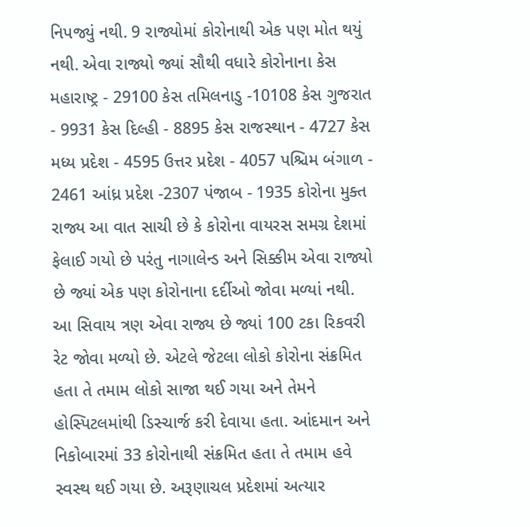નિપજ્યું નથી. 9 રાજ્યોમાં કોરોનાથી એક પણ મોત થયું નથી. એવા રાજ્યો જ્યાં સૌથી વધારે કોરોનાના કેસ મહારાષ્ટ્ર - 29100 કેસ તમિલનાડુ -10108 કેસ ગુજરાત - 9931 કેસ દિલ્હી - 8895 કેસ રાજસ્થાન - 4727 કેસ મધ્ય પ્રદેશ - 4595 ઉત્તર પ્રદેશ - 4057 પશ્ચિમ બંગાળ - 2461 આંધ્ર પ્રદેશ -2307 પંજાબ - 1935 કોરોના મુક્ત રાજ્ય આ વાત સાચી છે કે કોરોના વાયરસ સમગ્ર દેશમાં ફેલાઈ ગયો છે પરંતુ નાગાલેન્ડ અને સિક્કીમ એવા રાજ્યો છે જ્યાં એક પણ કોરોનાના દર્દીઓ જોવા મળ્યાં નથી. આ સિવાય ત્રણ એવા રાજ્ય છે જ્યાં 100 ટકા રિકવરી રેટ જોવા મળ્યો છે. એટલે જેટલા લોકો કોરોના સંક્રમિત હતા તે તમામ લોકો સાજા થઈ ગયા અને તેમને હોસ્પિટલમાંથી ડિસ્ચાર્જ કરી દેવાયા હતા. આંદમાન અને નિકોબારમાં 33 કોરોનાથી સંક્રમિત હતા તે તમામ હવે સ્વસ્થ થઈ ગયા છે. અરૂણાચલ પ્રદેશમાં અત્યાર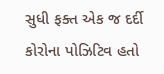સુધી ફક્ત એક જ દર્દી કોરોના પોઝિટિવ હતો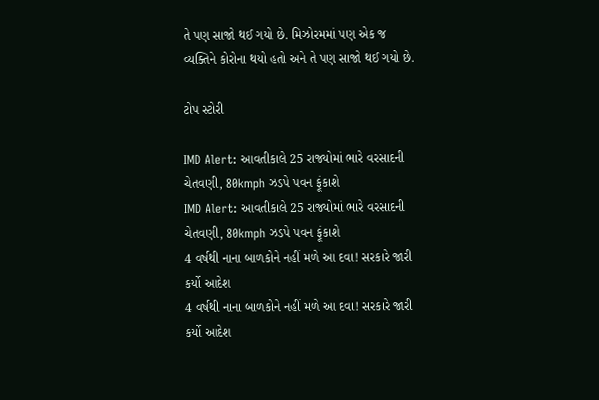તે પણ સાજો થઈ ગયો છે. મિઝોરમમાં પણ એક જ વ્યક્તિને કોરોના થયો હતો અને તે પણ સાજો થઈ ગયો છે.

ટોપ સ્ટોરી

IMD Alert: આવતીકાલે 25 રાજ્યોમાં ભારે વરસાદની ચેતવણી, 80kmph ઝડપે પવન ફૂંકાશે
IMD Alert: આવતીકાલે 25 રાજ્યોમાં ભારે વરસાદની ચેતવણી, 80kmph ઝડપે પવન ફૂંકાશે
4 વર્ષથી નાના બાળકોને નહીં મળે આ દવા! સરકારે જારી કર્યો આદેશ
4 વર્ષથી નાના બાળકોને નહીં મળે આ દવા! સરકારે જારી કર્યો આદેશ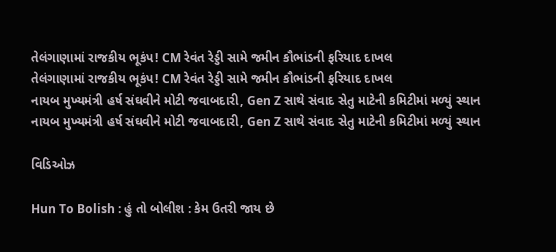તેલંગાણામાં રાજકીય ભૂકંપ! CM રેવંત રેડ્ડી સામે જમીન કૌભાંડની ફરિયાદ દાખલ
તેલંગાણામાં રાજકીય ભૂકંપ! CM રેવંત રેડ્ડી સામે જમીન કૌભાંડની ફરિયાદ દાખલ
નાયબ મુખ્યમંત્રી હર્ષ સંઘવીને મોટી જવાબદારી, Gen Z સાથે સંવાદ સેતુ માટેની કમિટીમાં મળ્યું સ્થાન
નાયબ મુખ્યમંત્રી હર્ષ સંઘવીને મોટી જવાબદારી, Gen Z સાથે સંવાદ સેતુ માટેની કમિટીમાં મળ્યું સ્થાન

વિડિઓઝ

Hun To Bolish : હું તો બોલીશ : કેમ ઉતરી જાય છે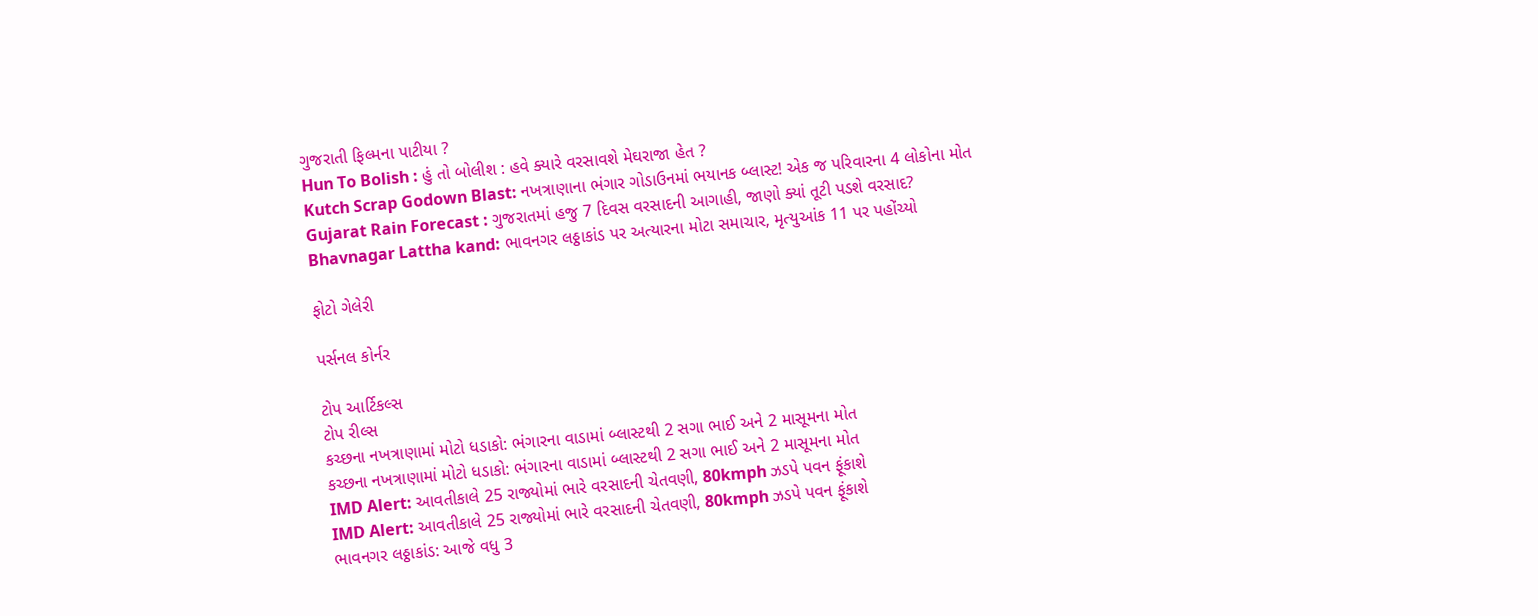ગુજરાતી ફિલ્મના પાટીયા ?
Hun To Bolish : હું તો બોલીશ : હવે ક્યારે વરસાવશે મેઘરાજા હેત ?
Kutch Scrap Godown Blast: નખત્રાણાના ભંગાર ગોડાઉનમાં ભયાનક બ્લાસ્ટ! એક જ પરિવારના 4 લોકોના મોત
Gujarat Rain Forecast : ગુજરાતમાં હજુ 7 દિવસ વરસાદની આગાહી, જાણો ક્યાં તૂટી પડશે વરસાદ?
Bhavnagar Lattha kand: ભાવનગર લઠ્ઠાકાંડ પર અત્યારના મોટા સમાચાર, મૃત્યુઆંક 11 પર પહોંચ્યો

ફોટો ગેલેરી

પર્સનલ કોર્નર

ટોપ આર્ટિકલ્સ
ટોપ રીલ્સ
કચ્છના નખત્રાણામાં મોટો ધડાકો: ભંગારના વાડામાં બ્લાસ્ટથી 2 સગા ભાઈ અને 2 માસૂમના મોત
કચ્છના નખત્રાણામાં મોટો ધડાકો: ભંગારના વાડામાં બ્લાસ્ટથી 2 સગા ભાઈ અને 2 માસૂમના મોત
IMD Alert: આવતીકાલે 25 રાજ્યોમાં ભારે વરસાદની ચેતવણી, 80kmph ઝડપે પવન ફૂંકાશે
IMD Alert: આવતીકાલે 25 રાજ્યોમાં ભારે વરસાદની ચેતવણી, 80kmph ઝડપે પવન ફૂંકાશે
ભાવનગર લઠ્ઠાકાંડ: આજે વધુ 3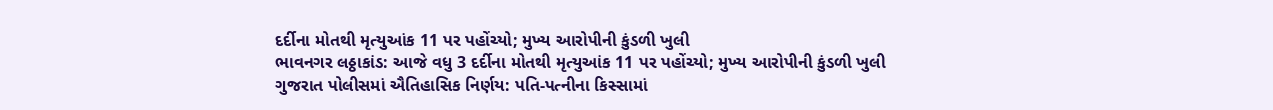દર્દીના મોતથી મૃત્યુઆંક 11 પર પહોંચ્યો; મુખ્ય આરોપીની કુંડળી ખુલી
ભાવનગર લઠ્ઠાકાંડ: આજે વધુ 3 દર્દીના મોતથી મૃત્યુઆંક 11 પર પહોંચ્યો; મુખ્ય આરોપીની કુંડળી ખુલી
ગુજરાત પોલીસમાં ઐતિહાસિક નિર્ણય: પતિ-પત્નીના કિસ્સામાં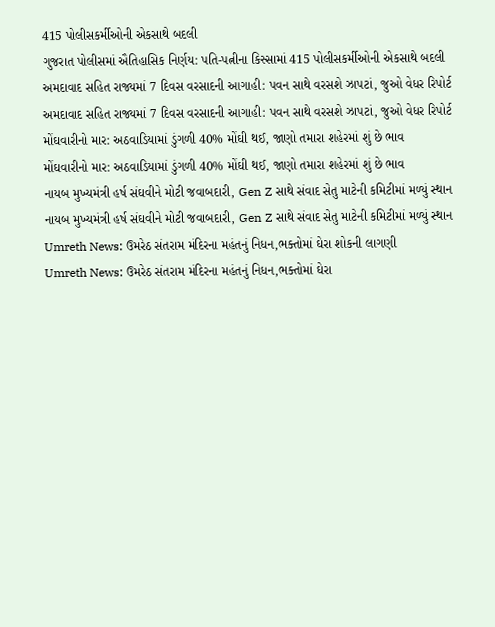415 પોલીસકર્મીઓની એકસાથે બદલી
ગુજરાત પોલીસમાં ઐતિહાસિક નિર્ણય: પતિ-પત્નીના કિસ્સામાં 415 પોલીસકર્મીઓની એકસાથે બદલી
અમદાવાદ સહિત રાજ્યમાં 7 દિવસ વરસાદની આગાહી: પવન સાથે વરસશે ઝાપટાં, જુઓ વેધર રિપોર્ટ
અમદાવાદ સહિત રાજ્યમાં 7 દિવસ વરસાદની આગાહી: પવન સાથે વરસશે ઝાપટાં, જુઓ વેધર રિપોર્ટ
મોંઘવારીનો માર: અઠવાડિયામાં ડુંગળી 40% મોંઘી થઈ, જાણો તમારા શહેરમાં શું છે ભાવ
મોંઘવારીનો માર: અઠવાડિયામાં ડુંગળી 40% મોંઘી થઈ, જાણો તમારા શહેરમાં શું છે ભાવ
નાયબ મુખ્યમંત્રી હર્ષ સંઘવીને મોટી જવાબદારી, Gen Z સાથે સંવાદ સેતુ માટેની કમિટીમાં મળ્યું સ્થાન
નાયબ મુખ્યમંત્રી હર્ષ સંઘવીને મોટી જવાબદારી, Gen Z સાથે સંવાદ સેતુ માટેની કમિટીમાં મળ્યું સ્થાન
Umreth News: ઉમરેઠ સંતરામ મંદિરના મહંતનું નિધન,ભક્તોમાં ઘેરા શોકની લાગણી
Umreth News: ઉમરેઠ સંતરામ મંદિરના મહંતનું નિધન,ભક્તોમાં ઘેરા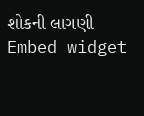શોકની લાગણી
Embed widget